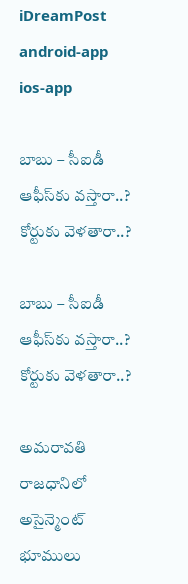iDreamPost
android-app
ios-app

బాబు – సీఐడీ ఆఫీస్‌కు వస్తారా..? కోర్టుకు వెళతారా..?

బాబు – సీఐడీ ఆఫీస్‌కు వస్తారా..? కోర్టుకు వెళతారా..?

అమరావతి రాజధానిలో అసైన్మెంట్‌ భూములు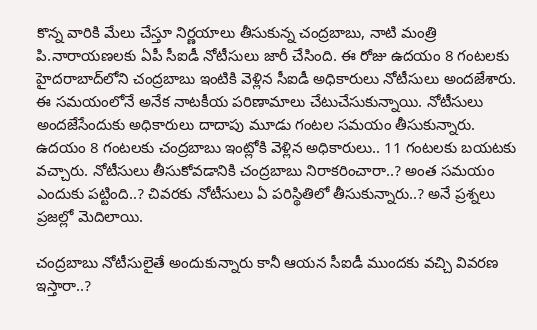కొన్న వారికి మేలు చేస్తూ నిర్ణయాలు తీసుకున్న చంద్రబాబు, నాటి మంత్రి పి.నారాయణలకు ఏపీ సీఐడీ నోటీసులు జారీ చేసింది. ఈ రోజు ఉదయం 8 గంటలకు హైదరాబాద్‌లోని చంద్రబాబు ఇంటికి వెళ్లిన సీఐడీ అధికారులు నోటీసులు అందజేశారు. ఈ సమయంలోనే అనేక నాటకీయ పరిణామాలు చేటుచేసుకున్నాయి. నోటీసులు అందజేసేందుకు అధికారులు దాదాపు మూడు గంటల సమయం తీసుకున్నారు. ఉదయం 8 గంటలకు చంద్రబాబు ఇంట్లోకి వెళ్లిన అధికారులు.. 11 గంటలకు బయటకు వచ్చారు. నోటీసులు తీసుకోవడానికి చంద్రబాబు నిరాకరించారా..? అంత సమయం ఎందుకు పట్టింది..? చివరకు నోటీసులు ఏ పరిస్థితిలో తీసుకున్నారు..? అనే ప్రశ్నలు ప్రజల్లో మెదిలాయి.

చంద్రబాబు నోటీసులైతే అందుకున్నారు కానీ ఆయన సీఐడీ ముందకు వచ్చి వివరణ ఇస్తారా..?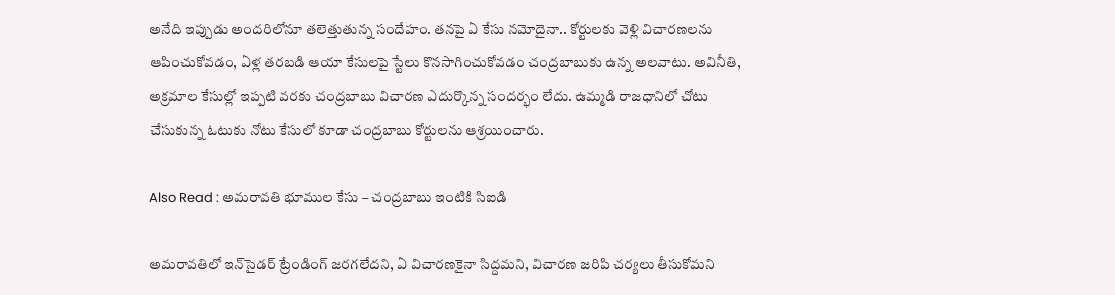అనేది ఇప్పుడు అందరిలోనూ తలెత్తుతున్న సందేహం. తనపై ఏ కేసు నమోదైనా.. కోర్టులకు వెళ్లి విచారణలను ఆపించుకోవడం, ఏళ్ల తరబడి ఆయా కేసులపై స్టేలు కొనసాగించుకోవడం చంద్రబాబుకు ఉన్న అలవాటు. అవినీతి, అక్రమాల కేసుల్లో ఇప్పటి వరకు చంద్రబాబు విచారణ ఎదుర్కొన్న సందర్భం లేదు. ఉమ్మడి రాజధానిలో చోటు చేసుకున్న ఓటుకు నోటు కేసులో కూడా చంద్రబాబు కోర్టులను ఆశ్రయించారు.

Also Read : అమరావతి భూముల కేసు – చంద్రబాబు ఇంటికి సిఐడి

అమరావతిలో ఇన్‌సైడర్‌ ట్రేండింగ్‌ జరగలేదని, ఏ విచారణకైనా సిద్దమని, విచారణ జరిపి చర్యలు తీసుకోమని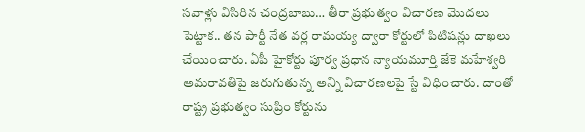సవాళ్లు విసిరిన చంద్రబాబు… తీరా ప్రభుత్వం విచారణ మొదలు పెట్టాక.. తన పార్టీ నేత వర్ల రామయ్య ద్వారా కోర్టులో పిటిషన్లు దాఖలు చేయించారు. ఏపీ హైకోర్టు పూర్వ ప్రధాన న్యాయమూర్తి జేకె మహేశ్వరి అమరావతిపై జరుగుతున్న అన్ని విచారణలపై స్టే విధించారు. దాంతో రాష్ట్ర ప్రభుత్వం సుప్రిం కోర్టును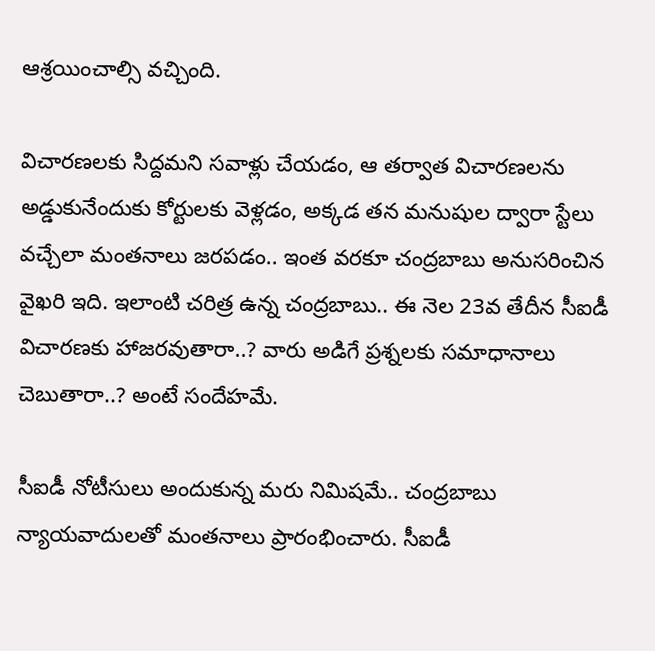ఆశ్రయించాల్సి వచ్చింది.

విచారణలకు సిద్దమని సవాళ్లు చేయడం, ఆ తర్వాత విచారణలను అడ్డుకునేందుకు కోర్టులకు వెళ్లడం, అక్కడ తన మనుషుల ద్వారా స్టేలు వచ్చేలా మంతనాలు జరపడం.. ఇంత వరకూ చంద్రబాబు అనుసరించిన వైఖరి ఇది. ఇలాంటి చరిత్ర ఉన్న చంద్రబాబు.. ఈ నెల 23వ తేదీన సీఐడీ విచారణకు హాజరవుతారా..? వారు అడిగే ప్రశ్నలకు సమాధానాలు చెబుతారా..? అంటే సందేహమే.

సీఐడీ నోటీసులు అందుకున్న మరు నిమిషమే.. చంద్రబాబు న్యాయవాదులతో మంతనాలు ప్రారంభించారు. సీఐడీ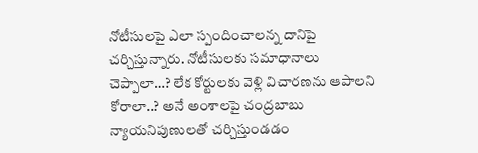నోటీసులపై ఎలా స్పందించాలన్న దానిపై చర్చిస్తున్నారు. నోటీసులకు సమాధానాలు చెప్పాలా…? లేక కోర్టులకు వెళ్లి విచారణను ఆపాలని కోరాలా..? అనే అంశాలపై చంద్రబాబు న్యాయనిపుణులతో చర్చిస్తుండడం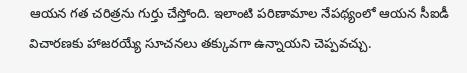ఆయన గత చరిత్రను గుర్తు చేస్తోంది. ఇలాంటి పరిణామాల నేపథ్యంలో ఆయన సీఐడీ విచారణకు హాజరయ్యే సూచనలు తక్కువగా ఉన్నాయని చెప్పవచ్చు.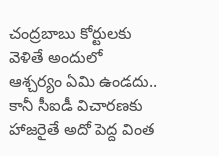చంద్రబాబు కోర్టులకు వెళితే అందులో ఆశ్చర్యం ఏమి ఉండదు.. కానీ సీఐడీ విచారణకు హాజరైతే అదో పెద్ద వింత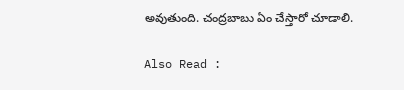అవుతుంది. చంద్రబాబు ఏం చేస్తారో చూడాలి.

Also Read :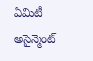ఏమిటీ అసైన్మెంట్‌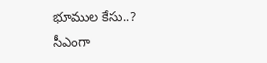భూముల కేసు..? సీఎంగా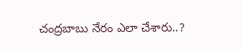చంద్రబాబు నేరం ఎలా చేశారు..?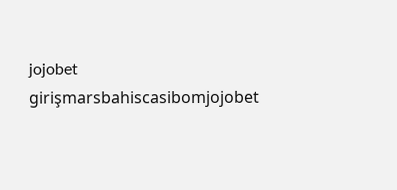jojobet girişmarsbahiscasibomjojobet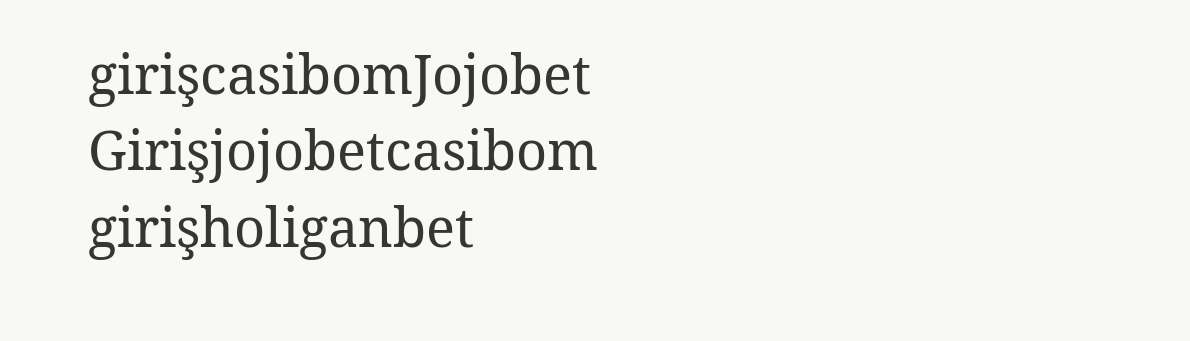girişcasibomJojobet Girişjojobetcasibom girişholiganbet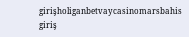girişholiganbetvaycasinomarsbahis giriş